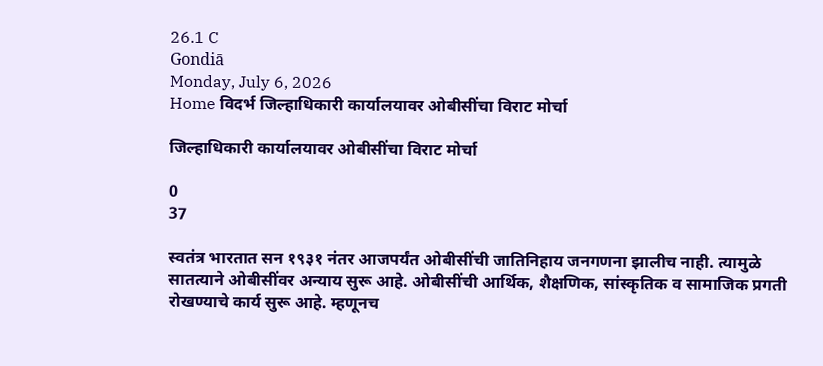26.1 C
Gondiā
Monday, July 6, 2026
Home विदर्भ जिल्हाधिकारी कार्यालयावर ओबीसींचा विराट मोर्चा

जिल्हाधिकारी कार्यालयावर ओबीसींचा विराट मोर्चा

0
37

स्वतंत्र भारतात सन १९३१ नंतर आजपर्यंत ओबीसींची जातिनिहाय जनगणना झालीच नाही. त्यामुळे सातत्याने ओबीसींवर अन्याय सुरू आहे. ओबीसींची आर्थिक, शैक्षणिक, सांस्कृतिक व सामाजिक प्रगती रोखण्याचे कार्य सुरू आहे. म्हणूनच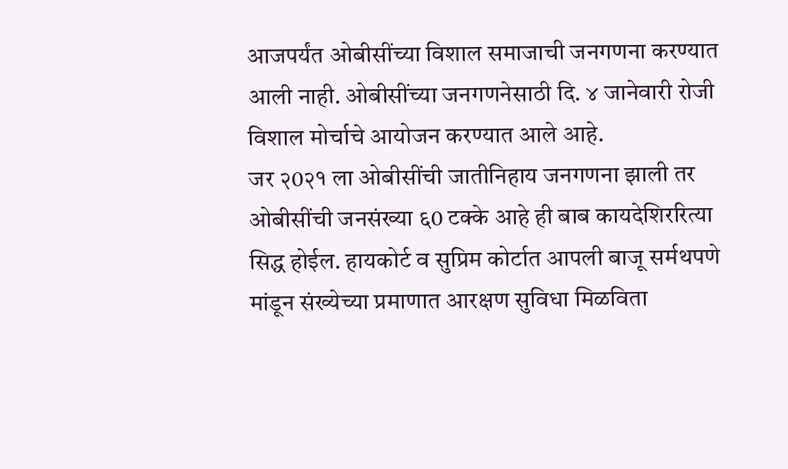आजपर्यंत ओबीसींच्या विशाल समाजाची जनगणना करण्यात आली नाही. ओबीसींच्या जनगणनेसाठी दि. ४ जानेवारी रोजी विशाल मोर्चाचे आयोजन करण्यात आले आहे.
जर २0२१ ला ओबीसींची जातीनिहाय जनगणना झाली तर ओबीसींची जनसंख्या ६0 टक्के आहे ही बाब कायदेशिररित्या सिद्ध होईल. हायकोर्ट व सुप्रिम कोर्टात आपली बाजू सर्मथपणे मांडून संख्येच्या प्रमाणात आरक्षण सुविधा मिळविता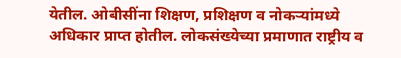येतील. ओबीसींना शिक्षण, प्रशिक्षण व नोकर्‍यांमध्ये अधिकार प्राप्त होतील. लोकसंख्येच्या प्रमाणात राष्ट्रीय व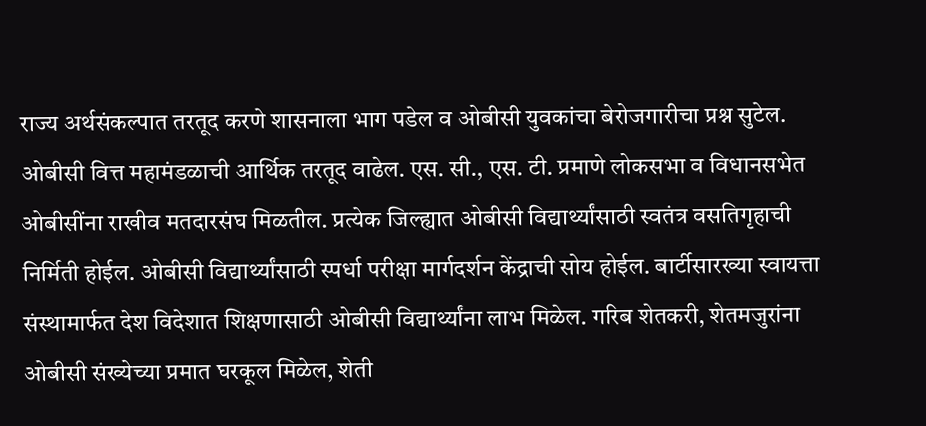राज्य अर्थसंकल्पात तरतूद करणे शासनाला भाग पडेल व ओबीसी युवकांचा बेरोजगारीचा प्रश्न सुटेल. ओबीसी वित्त महामंडळाची आर्थिक तरतूद वाढेल. एस. सी., एस. टी. प्रमाणे लोकसभा व विधानसभेत ओबीसींना राखीव मतदारसंघ मिळतील. प्रत्येक जिल्ह्यात ओबीसी विद्यार्थ्यांसाठी स्वतंत्र वसतिगृहाची निर्मिती होईल. ओबीसी विद्यार्थ्यांसाठी स्पर्धा परीक्षा मार्गदर्शन केंद्राची सोय होईल. बार्टीसारख्या स्वायत्ता संस्थामार्फत देश विदेशात शिक्षणासाठी ओबीसी विद्यार्थ्यांना लाभ मिळेल. गरिब शेतकरी, शेतमजुरांना ओबीसी संख्येच्या प्रमात घरकूल मिळेल, शेती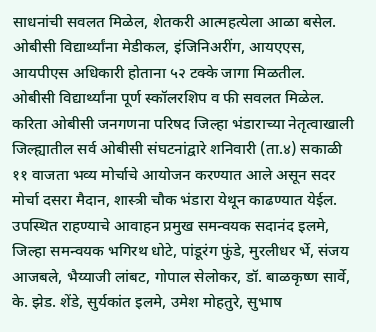साधनांची सवलत मिळेल, शेतकरी आत्महत्येला आळा बसेल. ओबीसी विद्यार्थ्यांना मेडीकल, इंजिनिअरींग, आयएएस, आयपीएस अधिकारी होताना ५२ टक्के जागा मिळतील.
ओबीसी विद्यार्थ्यांना पूर्ण स्कॉलरशिप व फी सवलत मिळेल. करिता ओबीसी जनगणना परिषद जिल्हा भंडाराच्या नेतृत्वाखाली जिल्ह्यातील सर्व ओबीसी संघटनांद्वारे शनिवारी (ता.४) सकाळी ११ वाजता भव्य मोर्चाचे आयोजन करण्यात आले असून सदर मोर्चा दसरा मैदान, शास्त्री चौक भंडारा येथून काढण्यात येईल. उपस्थित राहण्याचे आवाहन प्रमुख समन्वयक सदानंद इलमे, जिल्हा समन्वयक भगिरथ धोटे, पांडूरंग फुंडे, मुरलीधर र्भे, संजय आजबले, भैय्याजी लांबट, गोपाल सेलोकर, डॉ. बाळकृष्ण सार्वे, के. झेड. शेंडे, सुर्यकांत इलमे, उमेश मोहतुरे, सुभाष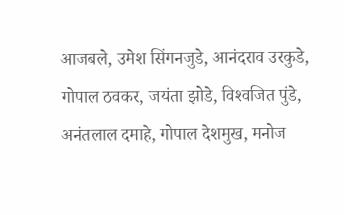आजबले, उमेश सिंगनजुडे, आनंदराव उरकुडे, गोपाल ठवकर, जयंता झोडे, विश्‍वजित पुंडे, अनंतलाल दमाहे, गोपाल देशमुख, मनोज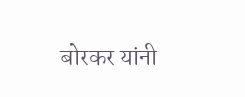बोरकर यांनी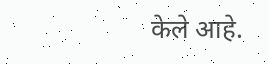केले आहे.